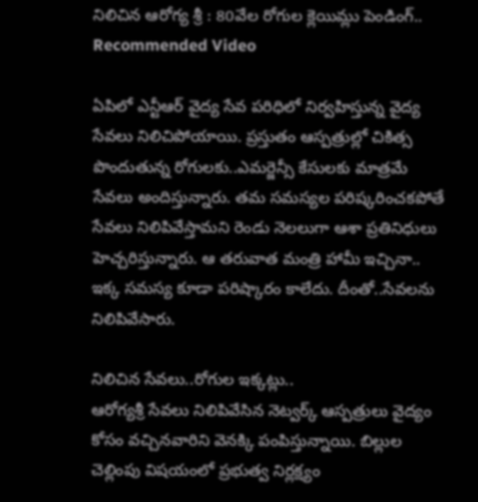నిలిచిన ఆరోగ్య శ్రీ : 80వేల రోగుల క్లెయిమ్లు పెండింగ్..
Recommended Video

ఏపిలో ఎన్టీఆర్ వైద్య సేవ పరిధిలో నిర్వహిస్తున్న వైద్య సేవలు నిలిచిపోయాయి. ప్రస్తుతం ఆస్పత్రుల్లో చికిత్స పొందుతున్న రోగులకు..ఎమర్జెన్సీ కేసులకు మాత్రమే సేవలు అందిస్తున్నారు. తమ సమస్యల పరిష్కరించకపోతే సేవలు నిలిపివేస్తామని రెండు నెలలుగా ఆశా ప్రతినిధులు హెచ్చరిస్తున్నారు. ఆ తరువాత మంత్రి హామీ ఇచ్చినా.. ఇక్క సమస్య కూడా పరిష్కారం కాలేదు. దీంతో..సేవలను నిలిపివేసారు.

నిలిచిన సేవలు..రోగుల ఇక్కట్లు..
ఆరోగ్యశ్రీ సేవలు నిలిపివేసిన నెట్వర్క్ ఆస్పత్రులు వైద్యం కోసం వచ్చినవారిని వెనక్కి పంపిస్తున్నాయి. బిల్లుల చెల్లింపు విషయంలో ప్రభుత్వ నిర్లక్ష్యం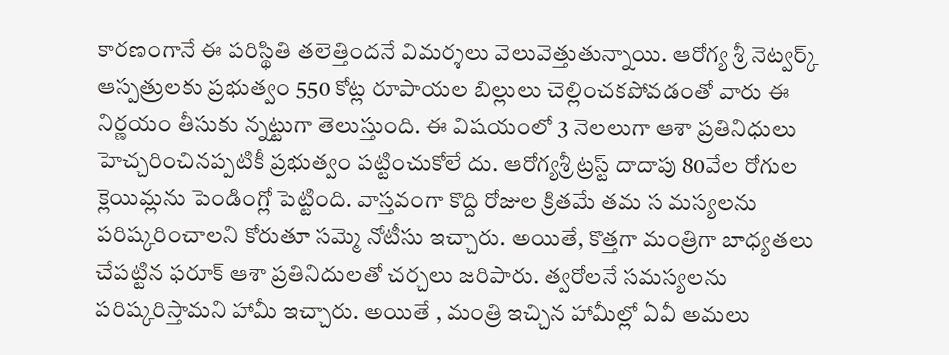కారణంగానే ఈ పరిస్థితి తలెత్తిందనే విమర్శలు వెలువెత్తుతున్నాయి. ఆరోగ్య శ్రీ నెట్వర్క్ ఆస్పత్రులకు ప్రభుత్వం 550 కోట్ల రూపాయల బిల్లులు చెల్లించకపోవడంతో వారు ఈ నిర్ణయం తీసుకు న్నట్టుగా తెలుస్తుంది. ఈ విషయంలో 3 నెలలుగా ఆశా ప్రతినిధులు హెచ్చరించినప్పటికీ ప్రభుత్వం పట్టించుకోలే దు. ఆరోగ్యశ్రీ ట్రస్ట్ దాదాపు 80వేల రోగుల క్లెయిమ్లను పెండింగ్లో పెట్టింది. వాస్తవంగా కొద్ది రోజుల క్రితమే తమ స మస్యలను పరిష్కరించాలని కోరుతూ సమ్మె నోటీసు ఇచ్చారు. అయితే, కొత్తగా మంత్రిగా బాధ్యతలు చేపట్టిన ఫరూక్ ఆశా ప్రతినిదులతో చర్చలు జరిపారు. త్వరోలనే సమస్యలను పరిష్కరిస్తామని హామీ ఇచ్చారు. అయితే , మంత్రి ఇచ్చిన హామీల్లో ఏవీ అమలు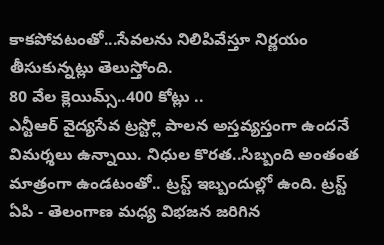కాకపోవటంతో...సేవలను నిలిపివేస్తూ నిర్ణయం తీసుకున్నట్లు తెలుస్తోంది.
80 వేల క్లెయిమ్స్..400 కోట్లు ..
ఎన్టీఆర్ వైద్యసేవ ట్రస్ట్లో పాలన అస్తవ్యస్తంగా ఉందనే విమర్శలు ఉన్నాయి. నిధుల కొరత..సిబ్బంది అంతంత మాత్రంగా ఉండటంతో.. ట్రస్ట్ ఇబ్బందుల్లో ఉంది. ట్రస్ట్ ఏపి - తెలంగాణ మధ్య విభజన జరిగిన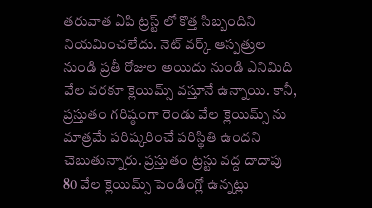తరువాత ఏపి ట్రస్ట్ లో కొత్త సిబ్బందిని నియమించలేదు. నెట్ వర్క్ ఆస్పత్రుల నుండి ప్రతీ రోజుల అయిదు నుండి ఎనిమిది వేల వరకూ క్లెయిమ్స్ వస్తూనే ఉన్నాయి. కానీ, ప్రస్తుతం గరిష్ఠంగా రెండు వేల క్లెయిమ్స్ ను మాత్రమే పరిష్కరించే పరిస్థితి ఉందని చెబుతున్నారు. ప్రస్తుతం ట్రస్టు వద్ద దాదాపు 80 వేల క్లెయిమ్స్ పెండింగ్లో ఉన్నట్లు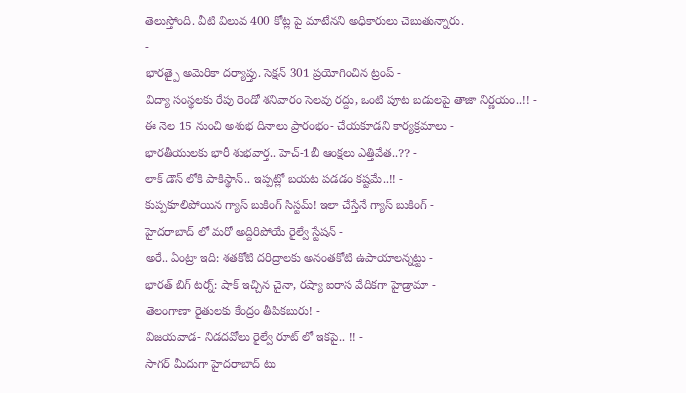తెలుస్తోంది. వీటి విలువ 400 కోట్ల పై మాటేనని అధికారులు చెబుతున్నారు.
-
భారత్పై అమెరికా దర్యాప్తు. సెక్షన్ 301 ప్రయోగించిన ట్రంప్ -
విద్యా సంస్థలకు రేపు రెండో శనివారం సెలవు రద్దు, ఒంటి పూట బడులపై తాజా నిర్ణయం..!! -
ఈ నెల 15 నుంచి అశుభ దినాలు ప్రారంభం- చేయకూడని కార్యక్రమాలు -
భారతీయులకు భారీ శుభవార్త.. హెచ్-1బీ ఆంక్షలు ఎత్తివేత..?? -
లాక్ డౌన్ లోకి పాకిస్థాన్.. ఇప్పట్లో బయట పడడం కష్టమే..!! -
కుప్పకూలిపోయిన గ్యాస్ బుకింగ్ సిస్టమ్! ఇలా చేస్తేనే గ్యాస్ బుకింగ్ -
హైదరాబాద్ లో మరో అద్దిరిపోయే రైల్వే స్టేషన్ -
అరే.. ఏంట్రా ఇది: శతకోటి దరిద్రాలకు అనంతకోటి ఉపాయాలన్నట్టు -
భారత్ బిగ్ టర్న్: షాక్ ఇచ్చిన చైనా, రష్యా ఐరాస వేదికగా హైడ్రామా -
తెలంగాణా రైతులకు కేంద్రం తీపికబురు! -
విజయవాడ- నిడదవోలు రైల్వే రూట్ లో ఇకపై.. !! -
సాగర్ మీదుగా హైదరాబాద్ టు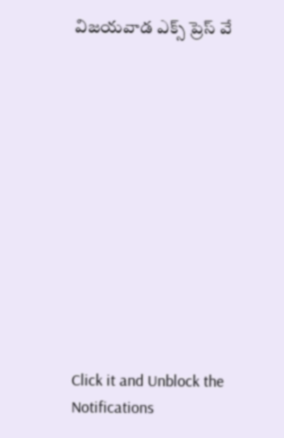విజయవాడ ఎక్స్ ప్రెస్ వే












Click it and Unblock the Notifications